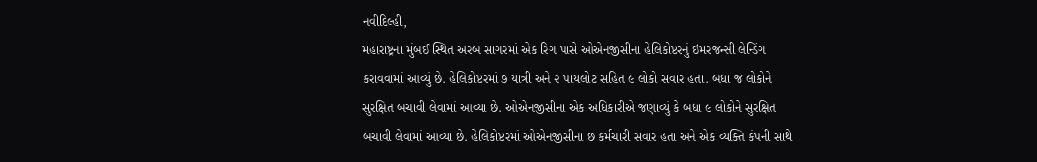નવીદિલ્હી,
મહારાષ્ટ્રના મુંબઈ સ્થિત અરબ સાગરમાં એક રિગ પાસે ઓએનજીસીના હેલિકોપ્ટરનું ઇમરજન્સી લેન્ડિંગ કરાવવામાં આવ્યું છે. હેલિકોપ્ટરમાં ૭ યાત્રી અને ૨ પાયલોટ સહિત ૯ લોકો સવાર હતા. બધા જ લોકોને સુરક્ષિત બચાવી લેવામાં આવ્યા છે. ઓએનજીસીના એક અધિકારીએ જણાવ્યું કે બધા ૯ લોકોને સુરક્ષિત બચાવી લેવામાં આવ્યા છે. હેલિકોપ્ટરમાં ઓએનજીસીના છ કર્મચારી સવાર હતા અને એક વ્યક્તિ કંપની સાથે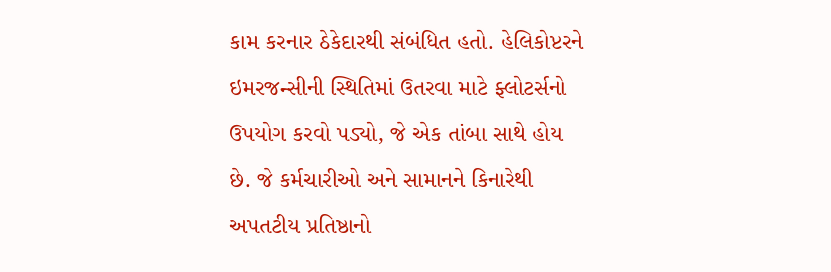કામ કરનાર ઠેકેદારથી સંબંધિત હતો. હેલિકોપ્ટરને ઇમરજન્સીની સ્થિતિમાં ઉતરવા માટે ફ્લોટર્સનો ઉપયોગ કરવો પડ્યો, જે એક તાંબા સાથે હોય છે. જે કર્મચારીઓ અને સામાનને કિનારેથી અપતટીય પ્રતિષ્ઠાનો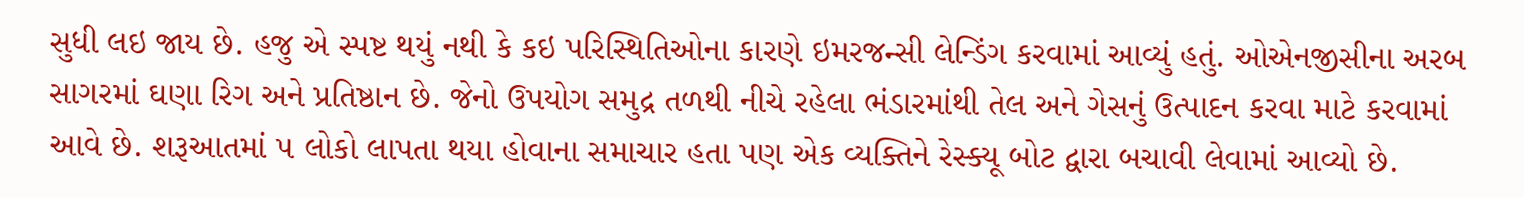સુધી લઇ જાય છે. હજુ એ સ્પષ્ટ થયું નથી કે કઇ પરિસ્થિતિઓના કારણે ઇમરજન્સી લેન્ડિંગ કરવામાં આવ્યું હતું. ઓએનજીસીના અરબ સાગરમાં ઘણા રિગ અને પ્રતિષ્ઠાન છે. જેનો ઉપયોગ સમુદ્ર તળથી નીચે રહેલા ભંડારમાંથી તેલ અને ગેસનું ઉત્પાદન કરવા માટે કરવામાં આવે છે. શરૂઆતમાં ૫ લોકો લાપતા થયા હોવાના સમાચાર હતા પણ એક વ્યક્તિને રેસ્ક્યૂ બોટ દ્વારા બચાવી લેવામાં આવ્યો છે.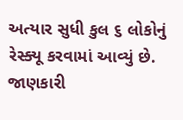અત્યાર સુધી કુલ ૬ લોકોનું રેસ્ક્યૂ કરવામાં આવ્યું છે. જાણકારી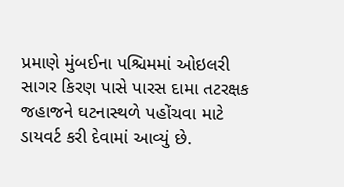પ્રમાણે મુંબઈના પશ્ચિમમાં ઓઇલરી સાગર કિરણ પાસે પારસ દામા તટરક્ષક જહાજને ઘટનાસ્થળે પહોંચવા માટે ડાયવર્ટ કરી દેવામાં આવ્યું છે.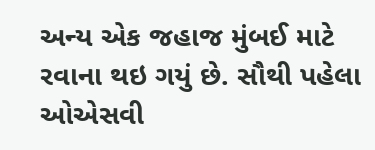અન્ય એક જહાજ મુંબઈ માટે રવાના થઇ ગયું છે. સૌથી પહેલા ઓએસવી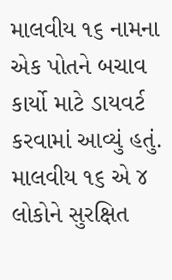માલવીય ૧૬ નામના એક પોતને બચાવ કાર્યો માટે ડાયવર્ટ કરવામાં આવ્યું હતું. માલવીય ૧૬ એ ૪ લોકોને સુરક્ષિત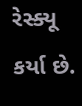રેસ્ક્યૂ કર્યા છે.